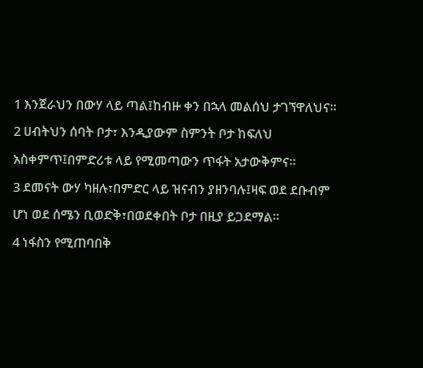1 እንጀራህን በውሃ ላይ ጣል፤ከብዙ ቀን በኋላ መልሰህ ታገኘዋለህና።
2 ሀብትህን ሰባት ቦታ፣ እንዲያውም ስምንት ቦታ ከፍለህ አስቀምጥ፤በምድሪቱ ላይ የሚመጣውን ጥፋት አታውቅምና።
3 ደመናት ውሃ ካዘሉ፣በምድር ላይ ዝናብን ያዘንባሉ፤ዛፍ ወደ ደቡብም ሆነ ወደ ሰሜን ቢወድቅ፣በወደቀበት ቦታ በዚያ ይጋደማል።
4 ነፋስን የሚጠባበቅ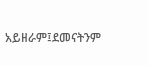አይዘራም፤ደመናትንም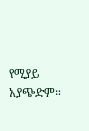የሚያይ አያጭድም።